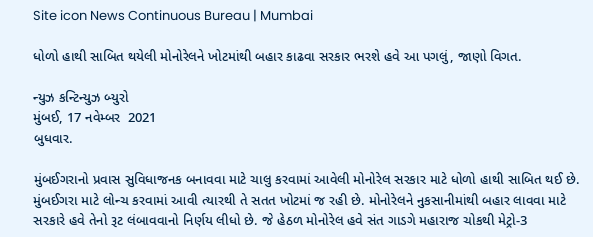Site icon News Continuous Bureau | Mumbai

ધોળો હાથી સાબિત થયેલી મોનોરેલને ખોટમાંથી બહાર કાઢવા સરકાર ભરશે હવે આ પગલું, જાણો વિગત.

ન્યુઝ કન્ટિન્યુઝ બ્યુરો
મુંબઈ, 17 નવેમ્બર  2021
બુધવાર.

મુંબઈગરાનો પ્રવાસ સુવિધાજનક બનાવવા માટે ચાલુ કરવામાં આવેલી મોનોરેલ સરકાર માટે ધોળો હાથી સાબિત થઈ છે. મુંબઈગરા માટે લોન્ચ કરવામાં આવી ત્યારથી તે સતત ખોટમાં જ રહી છે. મોનોરેલને નુકસાનીમાંથી બહાર લાવવા માટે સરકારે હવે તેનો રૂટ લંબાવવાનો નિર્ણય લીધો છે. જે હેઠળ મોનોરેલ હવે સંત ગાડગે મહારાજ ચોકથી મેટ્રો-3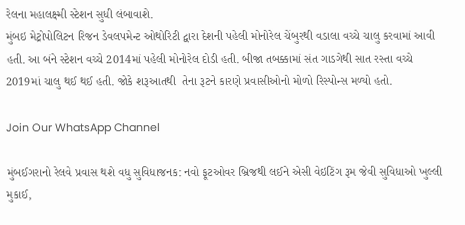રેલના મહાલક્ષ્મી સ્ટેશન સુધી લંબાવાશે.
મુંબઇ મેટ્રોપોલિટન રિજન ડેવલપમેન્ટ ઓથોરિટી દ્વારા દેશની પહેલી મોનોરેલ ચેંબુરથી વડાલા વચ્ચે ચાલુ કરવામાં આવી હતી. આ બંને સ્ટેશન વચ્ચે 2014માં પહેલી મોનોરેલ દોડી હતી. બીજા તબક્કામાં સંત ગાડગેથી સાત રસ્તા વચ્ચે 2019માં ચાલુ થઈ થઈ હતી. જોકે શરૂઆતથી  તેના રૂટને કારણે પ્રવાસીઓનો મોળો રિસ્પોન્સ મળ્યો હતો.

Join Our WhatsApp Channel

મુંબઈગરાનો રેલવે પ્રવાસ થશે વધુ સુવિધાજનક: નવો ફૂટઓવર બ્રિજથી લઈને એસી વેઇટિંગ રૂમ જેવી સુવિધાઓ ખુલ્લી મુકાઈ,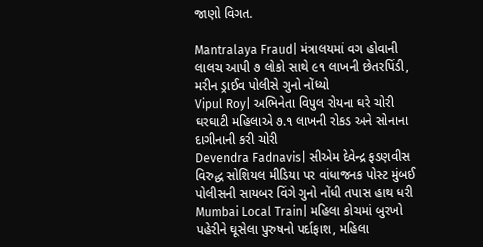જાણો વિગત.

Mantralaya Fraud| મંત્રાલયમાં વગ હોવાની લાલચ આપી ૭ લોકો સાથે ૯૧ લાખની છેતરપિંડી, મરીન ડ્રાઈવ પોલીસે ગુનો નોંધ્યો
Vipul Roy| અભિનેતા વિપુલ રોયના ઘરે ચોરી ઘરઘાટી મહિલાએ ૭.૧ લાખની રોકડ અને સોનાના દાગીનાની કરી ચોરી
Devendra Fadnavis| સીએમ દેવેન્દ્ર ફડણવીસ વિરુદ્ધ સોશિયલ મીડિયા પર વાંધાજનક પોસ્ટ મુંબઈ પોલીસની સાયબર વિંગે ગુનો નોંધી તપાસ હાથ ધરી
Mumbai Local Train| મહિલા કોચમાં બુરખો પહેરીને ઘૂસેલા પુરુષનો પર્દાફાશ, મહિલા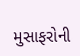મુસાફરોની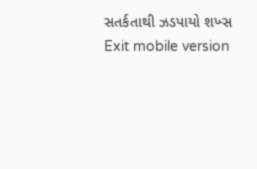સતર્કતાથી ઝડપાયો શખ્સ
Exit mobile version